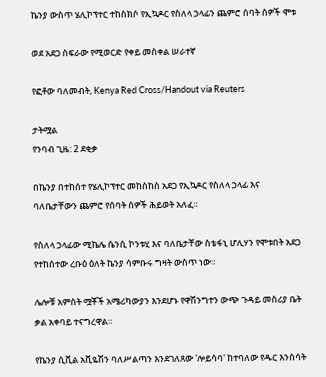ኬንያ ውስጥ ሄሊኮፕተር ተከስክሶ የኢኳዶር የስለላ ኃላፊን ጨምሮ ሰባት ሰዎች ሞቱ

ወደ አደጋ ስፍራው የሚወርድ የቀይ መስቀል ሠራተኛ

የፎቶው ባለመብት, Kenya Red Cross/Handout via Reuters

ታትሟል
የንባብ ጊዜ: 2 ደቂቃ

በኬንያ በተከሰተ የሄሊኮፕተር መከስከስ አደጋ የኢኳዶር የስለላ ኃላፊ እና ባለቤታቸውን ጨምሮ የሰባት ሰዎች ሕይወት አለፈ።

የስለላ ኃላፊው ሚኬሌ ሴንሲ ኮንቱሂ እና ባለቤታቸው ስቴፋኒ ሆሊሃን የሞቱበት አደጋ የተከሰተው ረቡዕ ዕለት ኬንያ ሳምቡሩ ግዛት ውስጥ ነው።

ሌሎቹ አምስት ሟቾች አሜሪካውያን እንደሆኑ የዋሽንግተን ውጭ ጉዳይ መስሪያ ቤት ቃል አቀባይ ተናግረዋል።

የኬንያ ሲቪል አቪዬሽን ባለሥልጣን እንደገለጸው 'ሎይሳባ' ከተባለው የዱር እንስሳት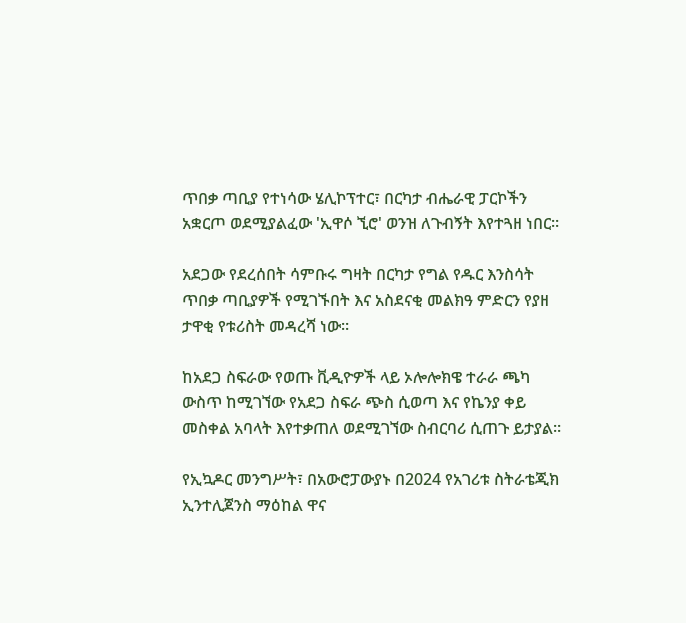ጥበቃ ጣቢያ የተነሳው ሄሊኮፕተር፣ በርካታ ብሔራዊ ፓርኮችን አቋርጦ ወደሚያልፈው 'ኢዋሶ ኚሮ' ወንዝ ለጉብኝት እየተጓዘ ነበር።

አደጋው የደረሰበት ሳምቡሩ ግዛት በርካታ የግል የዱር እንስሳት ጥበቃ ጣቢያዎች የሚገኙበት እና አስደናቂ መልክዓ ምድርን የያዘ ታዋቂ የቱሪስት መዳረሻ ነው።

ከአደጋ ስፍራው የወጡ ቪዲዮዎች ላይ ኦሎሎክዌ ተራራ ጫካ ውስጥ ከሚገኘው የአደጋ ስፍራ ጭስ ሲወጣ እና የኬንያ ቀይ መስቀል አባላት እየተቃጠለ ወደሚገኘው ስብርባሪ ሲጠጉ ይታያል።

የኢኳዶር መንግሥት፣ በአውሮፓውያኑ በ2024 የአገሪቱ ስትራቴጂክ ኢንተሊጀንስ ማዕከል ዋና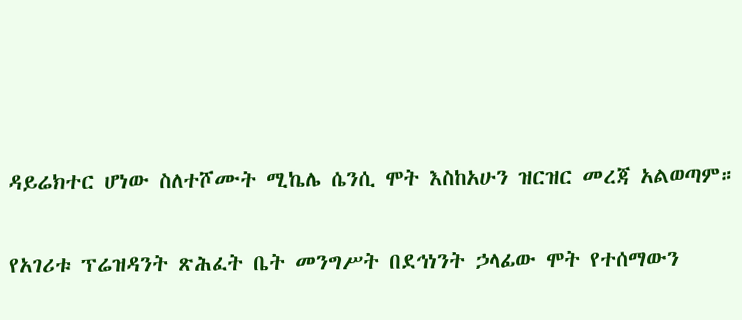ዳይሬክተር ሆነው ስለተሾሙት ሚኬሌ ሴንሲ ሞት እስከአሁን ዝርዝር መረጃ አልወጣም።

የአገሪቱ ፕሬዝዳንት ጽሕፈት ቤት መንግሥት በደኅነንት ኃላፊው ሞት የተሰማውን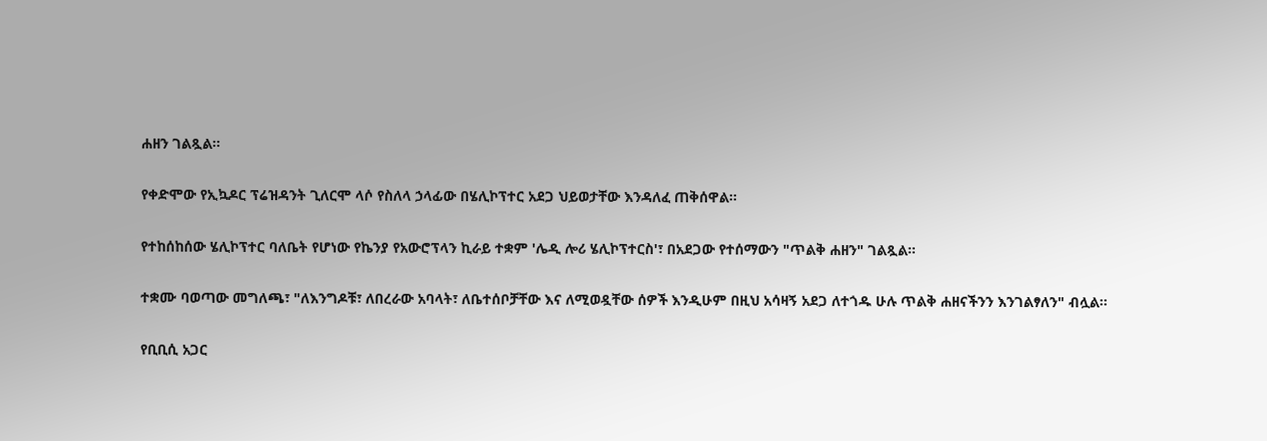ሐዘን ገልጿል።

የቀድሞው የኢኳዶር ፕሬዝዳንት ጊለርሞ ላሶ የስለላ ኃላፊው በሄሊኮፕተር አደጋ ህይወታቸው እንዳለፈ ጠቅሰዋል።

የተከሰከሰው ሄሊኮፕተር ባለቤት የሆነው የኬንያ የአውሮፕላን ኪራይ ተቋም 'ሌዲ ሎሪ ሄሊኮፕተርስ'፣ በአደጋው የተሰማውን "ጥልቅ ሐዘን" ገልጿል።

ተቋሙ ባወጣው መግለጫ፣ "ለእንግዶቹ፣ ለበረራው አባላት፣ ለቤተሰቦቻቸው እና ለሚወዷቸው ሰዎች እንዲሁም በዚህ አሳዛኝ አደጋ ለተጎዱ ሁሉ ጥልቅ ሐዘናችንን እንገልፃለን" ብሏል።

የቢቢሲ አጋር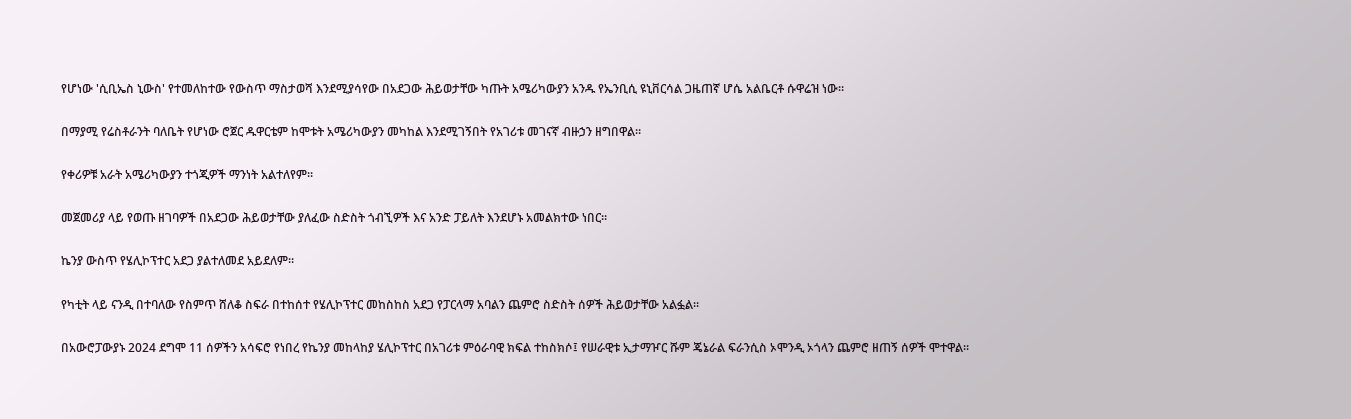የሆነው 'ሲቢኤስ ኒውስ' የተመለከተው የውስጥ ማስታወሻ እንደሚያሳየው በአደጋው ሕይወታቸው ካጡት አሜሪካውያን አንዱ የኤንቢሲ ዩኒቨርሳል ጋዜጠኛ ሆሴ አልቤርቶ ሱዋሬዝ ነው።

በማያሚ የሬስቶራንት ባለቤት የሆነው ሮጀር ዱዋርቴም ከሞቱት አሜሪካውያን መካከል እንደሚገኝበት የአገሪቱ መገናኛ ብዙኃን ዘግበዋል።

የቀሪዎቹ አራት አሜሪካውያን ተጎጂዎች ማንነት አልተለየም።

መጀመሪያ ላይ የወጡ ዘገባዎች በአደጋው ሕይወታቸው ያለፈው ስድስት ጎብኚዎች እና አንድ ፓይለት እንደሆኑ አመልክተው ነበር።

ኬንያ ውስጥ የሄሊኮፕተር አደጋ ያልተለመደ አይደለም።

የካቲት ላይ ናንዲ በተባለው የስምጥ ሸለቆ ስፍራ በተከሰተ የሄሊኮፕተር መከስከስ አደጋ የፓርላማ አባልን ጨምሮ ስድስት ሰዎች ሕይወታቸው አልፏል።

በአውሮፓውያኑ 2024 ደግሞ 11 ሰዎችን አሳፍሮ የነበረ የኬንያ መከላከያ ሄሊኮፕተር በአገሪቱ ምዕራባዊ ክፍል ተከስክሶ፤ የሠራዊቱ ኢታማዦር ሹም ጄኔራል ፍራንሲስ ኦሞንዲ ኦጎላን ጨምሮ ዘጠኝ ሰዎች ሞተዋል።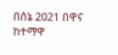በሰኔ 2021 በዋና ከተማዋ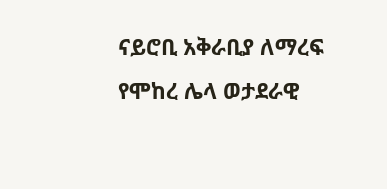ናይሮቢ አቅራቢያ ለማረፍ የሞከረ ሌላ ወታደራዊ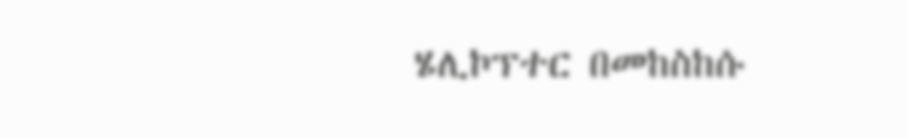ሄሊኮፕተር በመከስከሱ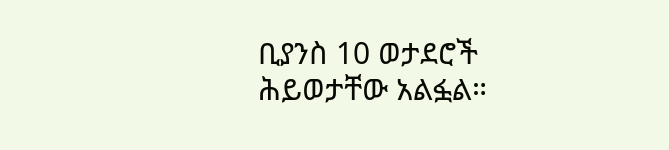ቢያንስ 10 ወታደሮች ሕይወታቸው አልፏል።